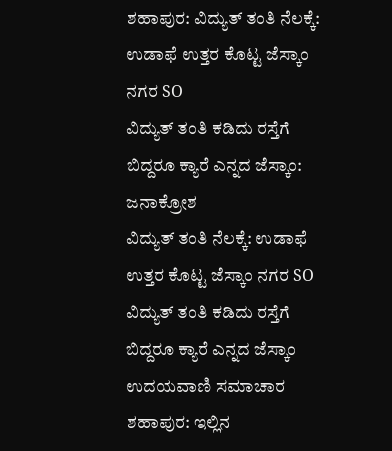ಶಹಾಪುರ: ವಿದ್ಯುತ್ ತಂತಿ ನೆಲಕ್ಕೆ: ಉಡಾಫೆ ಉತ್ತರ ಕೊಟ್ಟ ಜೆಸ್ಕಾಂ ನಗರ SO
ವಿದ್ಯುತ್ ತಂತಿ ಕಡಿದು ರಸ್ತೆಗೆ ಬಿದ್ದರೂ ಕ್ಯಾರೆ ಎನ್ನದ ಜೆಸ್ಕಾಂ: ಜನಾಕ್ರೋಶ
ವಿದ್ಯುತ್ ತಂತಿ ನೆಲಕ್ಕೆ: ಉಡಾಫೆ ಉತ್ತರ ಕೊಟ್ಟ ಜೆಸ್ಕಾಂ ನಗರ SO
ವಿದ್ಯುತ್ ತಂತಿ ಕಡಿದು ರಸ್ತೆಗೆ ಬಿದ್ದರೂ ಕ್ಯಾರೆ ಎನ್ನದ ಜೆಸ್ಕಾಂ
ಉದಯವಾಣಿ ಸಮಾಚಾರ
ಶಹಾಪುರ: ಇಲ್ಲಿನ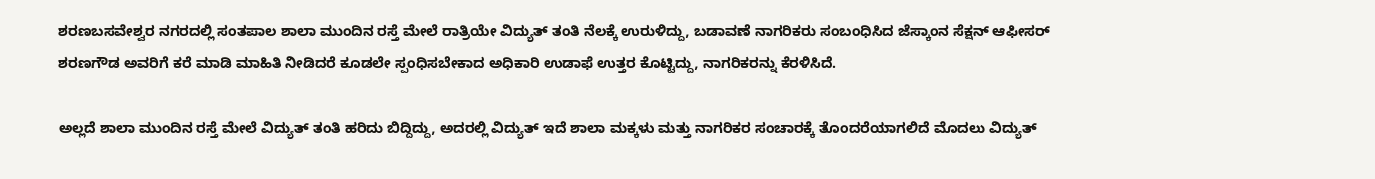ಶರಣಬಸವೇಶ್ವರ ನಗರದಲ್ಲಿ ಸಂತಪಾಲ ಶಾಲಾ ಮುಂದಿನ ರಸ್ತೆ ಮೇಲೆ ರಾತ್ರಿಯೇ ವಿದ್ಯುತ್ ತಂತಿ ನೆಲಕ್ಕೆ ಉರುಳಿದ್ದು, ಬಡಾವಣೆ ನಾಗರಿಕರು ಸಂಬಂಧಿಸಿದ ಜೆಸ್ಕಾಂನ ಸೆಕ್ಷನ್ ಆಫೀಸರ್ ಶರಣಗೌಡ ಅವರಿಗೆ ಕರೆ ಮಾಡಿ ಮಾಹಿತಿ ನೀಡಿದರೆ ಕೂಡಲೇ ಸ್ಪಂಧಿಸಬೇಕಾದ ಅಧಿಕಾರಿ ಉಡಾಫೆ ಉತ್ತರ ಕೊಟ್ಟಿದ್ದು, ನಾಗರಿಕರನ್ನು ಕೆರಳಿಸಿದೆ.

ಅಲ್ಲದೆ ಶಾಲಾ ಮುಂದಿನ ರಸ್ತೆ ಮೇಲೆ ವಿದ್ಯುತ್ ತಂತಿ ಹರಿದು ಬಿದ್ದಿದ್ದು, ಅದರಲ್ಲಿ ವಿದ್ಯುತ್ ಇದೆ ಶಾಲಾ ಮಕ್ಕಳು ಮತ್ತು ನಾಗರಿಕರ ಸಂಚಾರಕ್ಕೆ ತೊಂದರೆಯಾಗಲಿದೆ ಮೊದಲು ವಿದ್ಯುತ್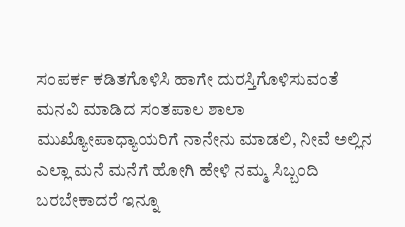ಸಂಪರ್ಕ ಕಡಿತಗೊಳಿಸಿ ಹಾಗೇ ದುರಸ್ತಿಗೊಳಿಸುವಂತೆ ಮನವಿ ಮಾಡಿದ ಸಂತಪಾಲ ಶಾಲಾ ಮುಖ್ಯೋಪಾಧ್ಯಾಯರಿಗೆ ನಾನೇನು ಮಾಡಲಿ, ನೀವೆ ಅಲ್ಲಿನ ಎಲ್ಲಾ ಮನೆ ಮನೆಗೆ ಹೋಗಿ ಹೇಳಿ ನಮ್ಮ ಸಿಬ್ಬಂದಿ ಬರಬೇಕಾದರೆ ಇನ್ನೂ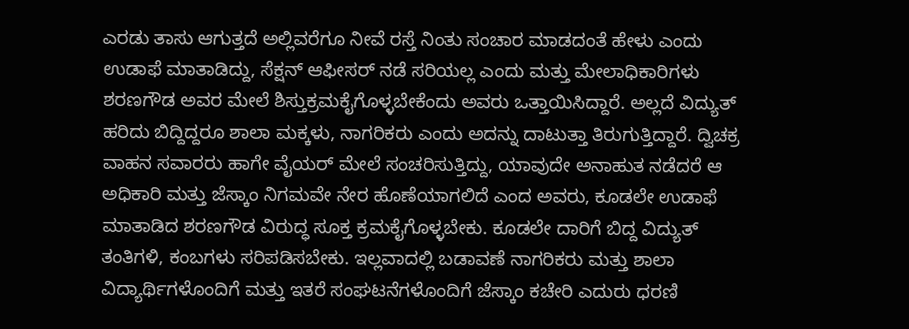ಎರಡು ತಾಸು ಆಗುತ್ತದೆ ಅಲ್ಲಿವರೆಗೂ ನೀವೆ ರಸ್ತೆ ನಿಂತು ಸಂಚಾರ ಮಾಡದಂತೆ ಹೇಳು ಎಂದು ಉಡಾಫೆ ಮಾತಾಡಿದ್ದು, ಸೆಕ್ಷನ್ ಆಫೀಸರ್ ನಡೆ ಸರಿಯಲ್ಲ ಎಂದು ಮತ್ತು ಮೇಲಾಧಿಕಾರಿಗಳು ಶರಣಗೌಡ ಅವರ ಮೇಲೆ ಶಿಸ್ತುಕ್ರಮಕೈಗೊಳ್ಳಬೇಕೆಂದು ಅವರು ಒತ್ತಾಯಿಸಿದ್ದಾರೆ. ಅಲ್ಲದೆ ವಿದ್ಯುತ್ ಹರಿದು ಬಿದ್ದಿದ್ದರೂ ಶಾಲಾ ಮಕ್ಕಳು, ನಾಗರಿಕರು ಎಂದು ಅದನ್ನು ದಾಟುತ್ತಾ ತಿರುಗುತ್ತಿದ್ದಾರೆ. ದ್ವಿಚಕ್ರ ವಾಹನ ಸವಾರರು ಹಾಗೇ ವೈಯರ್ ಮೇಲೆ ಸಂಚರಿಸುತ್ತಿದ್ದು, ಯಾವುದೇ ಅನಾಹುತ ನಡೆದರೆ ಆ ಅಧಿಕಾರಿ ಮತ್ತು ಜೆಸ್ಕಾಂ ನಿಗಮವೇ ನೇರ ಹೊಣೆಯಾಗಲಿದೆ ಎಂದ ಅವರು, ಕೂಡಲೇ ಉಡಾಫೆ ಮಾತಾಡಿದ ಶರಣಗೌಡ ವಿರುದ್ಧ ಸೂಕ್ತ ಕ್ರಮಕೈಗೊಳ್ಳಬೇಕು. ಕೂಡಲೇ ದಾರಿಗೆ ಬಿದ್ದ ವಿದ್ಯುತ್ ತಂತಿಗಳಿ, ಕಂಬಗಳು ಸರಿಪಡಿಸಬೇಕು. ಇಲ್ಲವಾದಲ್ಲಿ ಬಡಾವಣೆ ನಾಗರಿಕರು ಮತ್ತು ಶಾಲಾ ವಿದ್ಯಾರ್ಥಿಗಳೊಂದಿಗೆ ಮತ್ತು ಇತರೆ ಸಂಘಟನೆಗಳೊಂದಿಗೆ ಜೆಸ್ಕಾಂ ಕಚೇರಿ ಎದುರು ಧರಣಿ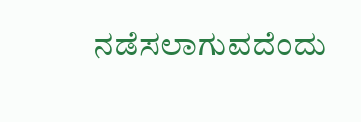ನಡೆಸಲಾಗುವದೆಂದು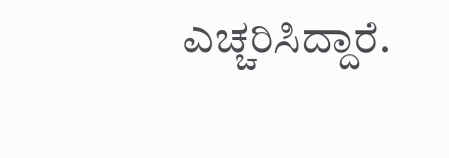ಎಚ್ಚರಿಸಿದ್ದಾರೆ.